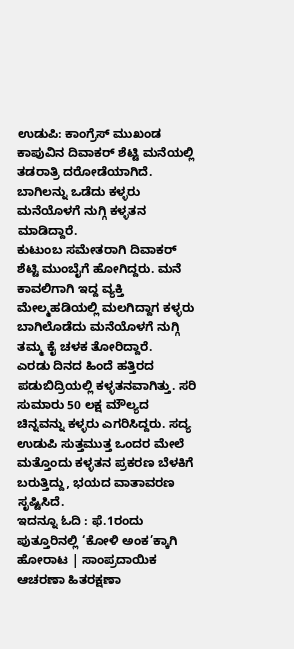ಉಡುಪಿ: ಕಾಂಗ್ರೆಸ್ ಮುಖಂಡ ಕಾಪುವಿನ ದಿವಾಕರ್ ಶೆಟ್ಟಿ ಮನೆಯಲ್ಲಿ ತಡರಾತ್ರಿ ದರೋಡೆಯಾಗಿದೆ. ಬಾಗಿಲನ್ನು ಒಡೆದು ಕಳ್ಳರು ಮನೆಯೊಳಗೆ ನುಗ್ಗಿ ಕಳ್ಳತನ ಮಾಡಿದ್ದಾರೆ.
ಕುಟುಂಬ ಸಮೇತರಾಗಿ ದಿವಾಕರ್ ಶೆಟ್ಟಿ ಮುಂಬೈಗೆ ಹೋಗಿದ್ದರು. ಮನೆ ಕಾವಲಿಗಾಗಿ ಇದ್ದ ವ್ಯಕ್ತಿ ಮೇಲ್ಮಹಡಿಯಲ್ಲಿ ಮಲಗಿದ್ದಾಗ ಕಳ್ಳರು ಬಾಗಿಲೊಡೆದು ಮನೆಯೊಳಗೆ ನುಗ್ಗಿ ತಮ್ಮ ಕೈ ಚಳಕ ತೋರಿದ್ದಾರೆ.
ಎರಡು ದಿನದ ಹಿಂದೆ ಹತ್ತಿರದ ಪಡುಬಿದ್ರಿಯಲ್ಲಿ ಕಳ್ಳತನವಾಗಿತ್ತು. ಸರಿ ಸುಮಾರು 50 ಲಕ್ಷ ಮೌಲ್ಯದ ಚಿನ್ನವನ್ನು ಕಳ್ಳರು ಎಗರಿಸಿದ್ದರು. ಸದ್ಯ ಉಡುಪಿ ಸುತ್ತಮುತ್ತ ಒಂದರ ಮೇಲೆ ಮತ್ತೊಂದು ಕಳ್ಳತನ ಪ್ರಕರಣ ಬೆಳಕಿಗೆ ಬರುತ್ತಿದ್ದು, ಭಯದ ವಾತಾವರಣ ಸೃಷ್ಟಿಸಿದೆ.
ಇದನ್ನೂ ಓದಿ : ಫೆ.1ರಂದು ಪುತ್ತೂರಿನಲ್ಲಿ ‘ಕೋಳಿ ಅಂಕ’ಕ್ಕಾಗಿ ಹೋರಾಟ | ಸಾಂಪ್ರದಾಯಿಕ ಆಚರಣಾ ಹಿತರಕ್ಷಣಾ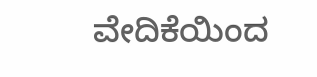ವೇದಿಕೆಯಿಂದ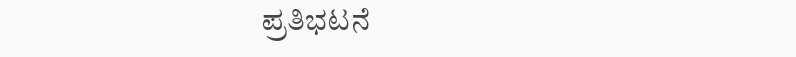ಪ್ರತಿಭಟನೆ